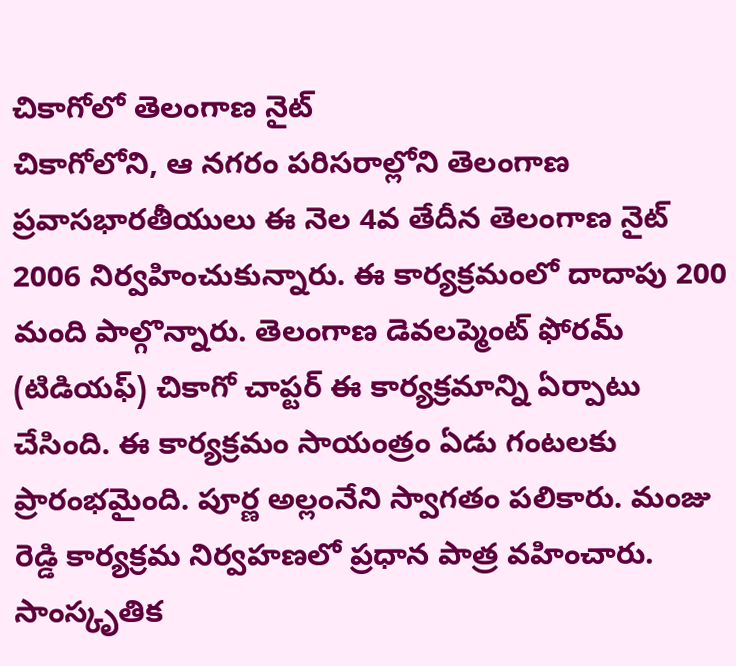చికాగోలో తెలంగాణ నైట్
చికాగోలోని, ఆ నగరం పరిసరాల్లోని తెలంగాణ ప్రవాసభారతీయులు ఈ నెల 4వ తేదీన తెలంగాణ నైట్ 2006 నిర్వహించుకున్నారు. ఈ కార్యక్రమంలో దాదాపు 200 మంది పాల్గొన్నారు. తెలంగాణ డెవలప్మెంట్ ఫోరమ్ (టిడియఫ్) చికాగో చాప్టర్ ఈ కార్యక్రమాన్ని ఏర్పాటు చేసింది. ఈ కార్యక్రమం సాయంత్రం ఏడు గంటలకు ప్రారంభమైంది. పూర్ణ అల్లంనేని స్వాగతం పలికారు. మంజు రెడ్డి కార్యక్రమ నిర్వహణలో ప్రధాన పాత్ర వహించారు.
సాంస్కృతిక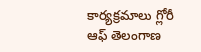కార్యక్రమాలు గ్లోరీ ఆఫ్ తెలంగాణ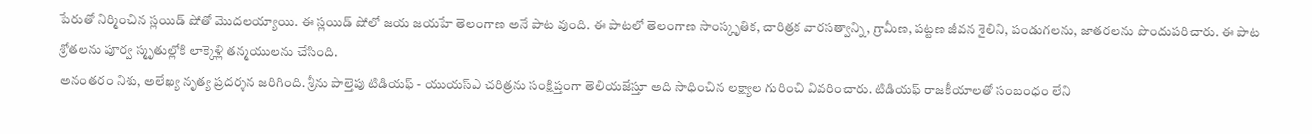పేరుతో నిర్మించిన స్లయిడ్ షోతో మొదలయ్యాయి. ఈ స్లయిడ్ షోలో జయ జయహే తెలంగాణ అనే పాట వుంది. ఈ పాటలో తెలంగాణ సాంస్కృతిక, చారిత్రక వారసత్వాన్ని, గ్రామీణ, పట్టణ జీవన శైలిని, పండుగలను, జాతరలను పొందుపరిచారు. ఈ పాట శ్రోతలను పూర్వ స్మృతుల్లోకి లాక్కెళ్లి తన్మయులను చేసింది.
అనంతరం నిశు, అలేఖ్య నృత్య ప్రదర్శన జరిగింది. శ్రీను పాల్తెపు టిడియఫ్ - యుయస్ఎ చరిత్రను సంక్షిప్తంగా తెలియజేస్తూ అది సాధించిన లక్ష్యాల గురించి వివరించారు. టిడియఫ్ రాజకీయాలతో సంబంధం లేని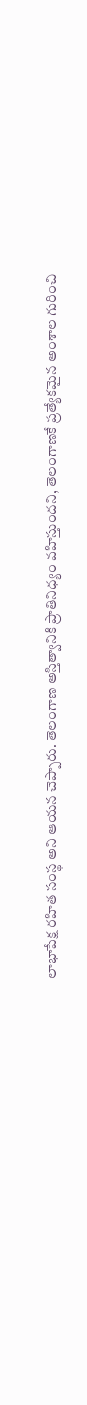లాభాపేక్ష రహిత సంస్థ అని ఆయన చెప్పారు. తెలంగాణ అస్తిత్వానికి ప్రాతినిధ్యం వహిస్తుందని, తెలంగాణకే ప్రత్యేకమైన అంశాల గురించి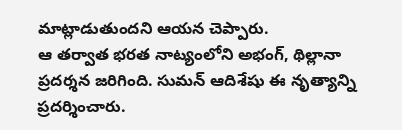మాట్లాడుతుందని ఆయన చెప్పారు.
ఆ తర్వాత భరత నాట్యంలోని అభంగ్, థిల్లానా ప్రదర్శన జరిగింది. సుమన్ ఆదిశేషు ఈ నృత్యాన్ని ప్రదర్శించారు.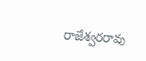రాజేశ్వరరావు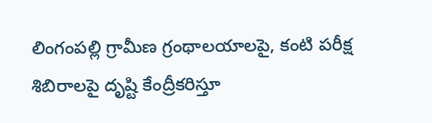లింగంపల్లి గ్రామీణ గ్రంథాలయాలపై, కంటి పరీక్ష శిబిరాలపై దృష్టి కేంద్రీకరిస్తూ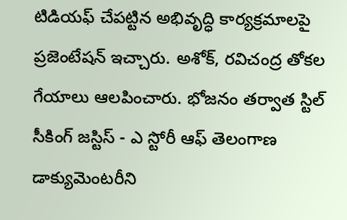టిడియఫ్ చేపట్టిన అభివృద్ధి కార్యక్రమాలపై ప్రజెంటేషన్ ఇచ్చారు. అశోక్, రవిచంద్ర తోకల గేయాలు ఆలపించారు. భోజనం తర్వాత స్టిల్ సీకింగ్ జస్టిస్ - ఎ స్టోరీ ఆఫ్ తెలంగాణ డాక్యుమెంటరీని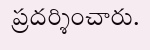ప్రదర్శించారు.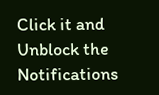Click it and Unblock the Notifications